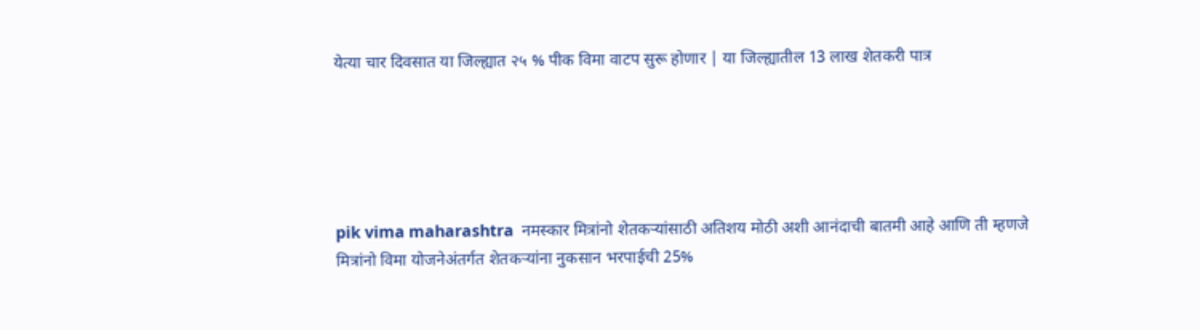येत्या चार दिवसात या जिल्ह्यात २५ % पीक विमा वाटप सुरू होणार | या जिल्ह्यातील 13 लाख शेतकरी पात्र





pik vima maharashtra  नमस्कार मित्रांनो शेतकऱ्यांसाठी अतिशय मोठी अशी आनंदाची बातमी आहे आणि ती म्हणजे मित्रांनो विमा योजनेअंतर्गत शेतकऱ्यांना नुकसान भरपाईची 25%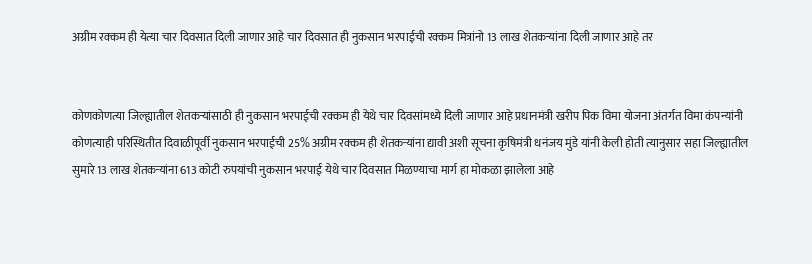अग्रीम रक्कम ही येत्या चार दिवसात दिली जाणार आहे चार दिवसात ही नुकसान भरपाईची रक्कम मित्रांनो 13 लाख शेतकऱ्यांना दिली जाणार आहे तर


कोणकोणत्या जिल्ह्यातील शेतकऱ्यांसाठी ही नुकसान भरपाईची रक्कम ही येथे चार दिवसांमध्ये दिली जाणार आहे प्रधानमंत्री खरीप पिक विमा योजना अंतर्गत विमा कंपन्यांनी कोणत्याही परिस्थितीत दिवाळीपूर्वी नुकसान भरपाईची 25% अग्रीम रक्कम ही शेतकऱ्यांना द्यावी अशी सूचना कृषिमंत्री धनंजय मुंडे यांनी केली होती त्यानुसार सहा जिल्ह्यातील सुमारे 13 लाख शेतकऱ्यांना 613 कोटी रुपयांची नुकसान भरपाई येथे चार दिवसात मिळण्याचा मार्ग हा मोकळा झालेला आहे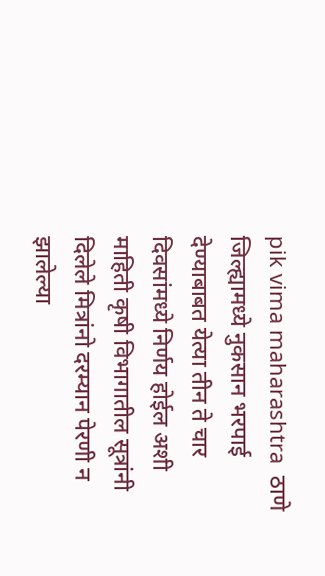pik vima maharashtra  ठाणे जिल्ह्यामध्ये नुकसान भरपाई देण्याबाबत येत्या तीन ते चार दिवसांमध्ये निर्णय होईल अशी माहिती कृषी विभागातील सूत्रांनी दिलेले मित्रांनो दरम्यान पेरणी न झालेल्या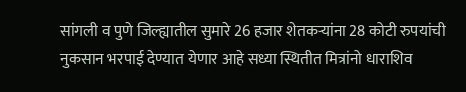सांगली व पुणे जिल्ह्यातील सुमारे 26 हजार शेतकऱ्यांना 28 कोटी रुपयांची नुकसान भरपाई देण्यात येणार आहे सध्या स्थितीत मित्रांनो धाराशिव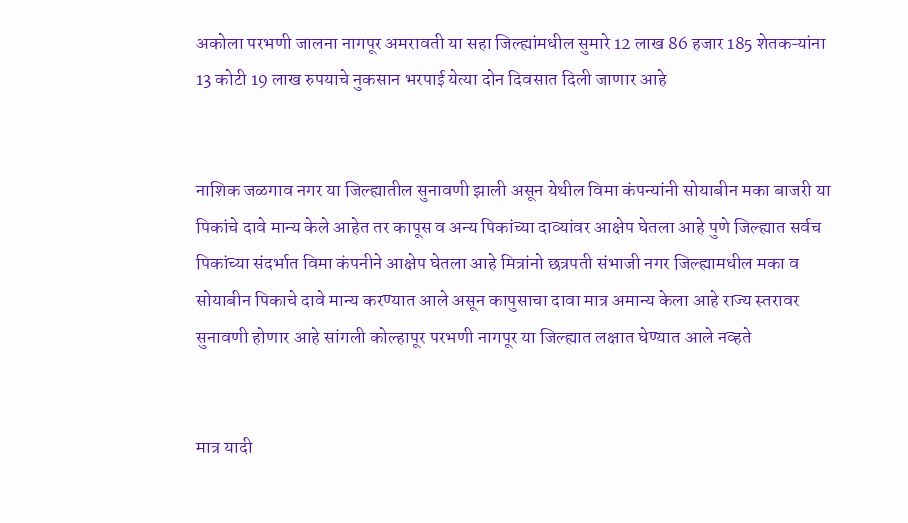अकोला परभणी जालना नागपूर अमरावती या सहा जिल्ह्यांमधील सुमारे 12 लाख 86 हजार 185 शेतकऱ्यांना 13 कोटी 19 लाख रुपयाचे नुकसान भरपाई येत्या दोन दिवसात दिली जाणार आहे


नाशिक जळगाव नगर या जिल्ह्यातील सुनावणी झाली असून येथील विमा कंपन्यांनी सोयाबीन मका बाजरी या पिकांचे दावे मान्य केले आहेत तर कापूस व अन्य पिकांच्या दाव्यांवर आक्षेप घेतला आहे पुणे जिल्ह्यात सर्वच पिकांच्या संदर्भात विमा कंपनीने आक्षेप घेतला आहे मित्रांनो छत्रपती संभाजी नगर जिल्ह्यामधील मका व सोयाबीन पिकाचे दावे मान्य करण्यात आले असून कापुसाचा दावा मात्र अमान्य केला आहे राज्य स्तरावर सुनावणी होणार आहे सांगली कोल्हापूर परभणी नागपूर या जिल्ह्यात लक्षात घेण्यात आले नव्हते


मात्र यादी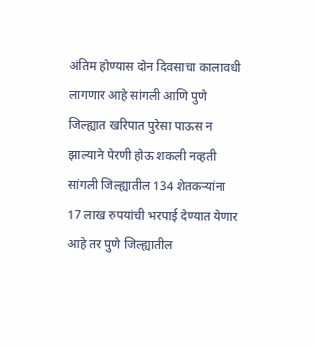अंतिम होण्यास दोन दिवसाचा कालावधी लागणार आहे सांगली आणि पुणे जिल्ह्यात खरिपात पुरेसा पाऊस न झाल्याने पेरणी होऊ शकली नव्हती सांगली जिल्ह्यातील 134 शेतकऱ्यांना 17 लाख रुपयांची भरपाई देण्यात येणार आहे तर पुणे जिल्ह्यातील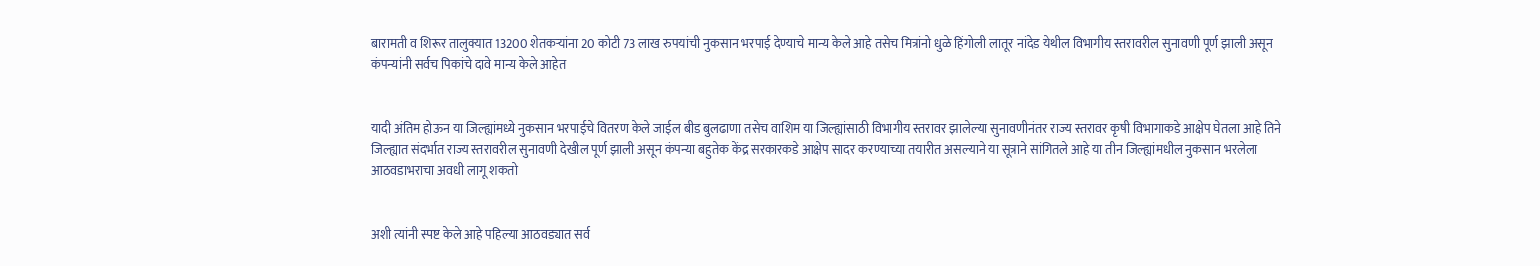बारामती व शिरूर तालुक्यात 13200 शेतकऱ्यांना 20 कोटी 73 लाख रुपयांची नुकसान भरपाई देण्याचे मान्य केले आहे तसेच मित्रांनो धुळे हिंगोली लातूर नांदेड येथील विभागीय स्तरावरील सुनावणी पूर्ण झाली असून कंपन्यांनी सर्वच पिकांचे दावे मान्य केले आहेत


यादी अंतिम होऊन या जिल्ह्यांमध्ये नुकसान भरपाईचे वितरण केले जाईल बीड बुलढाणा तसेच वाशिम या जिल्ह्यांसाठी विभागीय स्तरावर झालेल्या सुनावणीनंतर राज्य स्तरावर कृषी विभागाकडे आक्षेप घेतला आहे तिने जिल्ह्यात संदर्भात राज्य स्तरावरील सुनावणी देखील पूर्ण झाली असून कंपन्या बहुतेक केंद्र सरकारकडे आक्षेप सादर करण्याच्या तयारीत असल्याने या सूत्राने सांगितले आहे या तीन जिल्ह्यांमधील नुकसान भरलेला आठवडाभराचा अवधी लागू शकतो


अशी त्यांनी स्पष्ट केले आहे पहिल्या आठवड्यात सर्व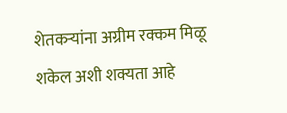शेतकऱ्यांना अग्रीम रक्कम मिळू शकेल अशी शक्यता आहे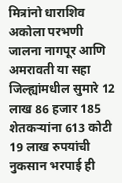मित्रांनो धाराशिव अकोला परभणी जालना नागपूर आणि अमरावती या सहा जिल्ह्यांमधील सुमारे 12 लाख 86 हजार 185 शेतकऱ्यांना 613 कोटी 19 लाख रुपयांची नुकसान भरपाई ही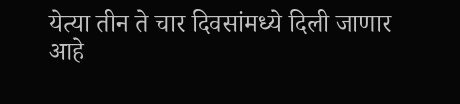येत्या तीन ते चार दिवसांमध्ये दिली जाणार आहे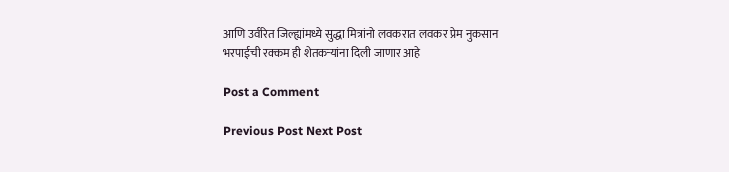आणि उर्वरित जिल्ह्यांमध्ये सुद्धा मित्रांनो लवकरात लवकर प्रेम नुकसान भरपाईची रक्कम ही शेतकऱ्यांना दिली जाणार आहे

Post a Comment

Previous Post Next Post